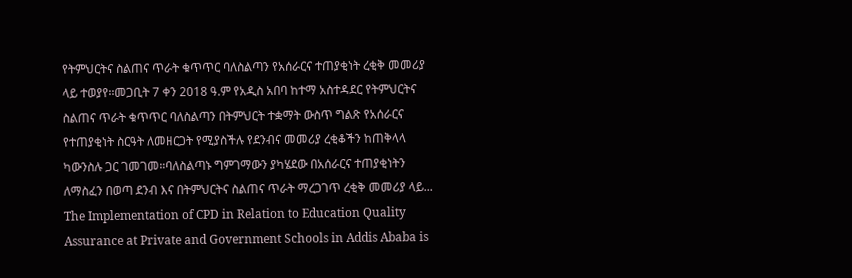የትምህርትና ስልጠና ጥራት ቁጥጥር ባለስልጣን የአሰራርና ተጠያቂነት ረቂቅ መመሪያ ላይ ተወያየ፡፡መጋቢት 7 ቀን 2018 ዓ.ም የአዲስ አበባ ከተማ አስተዳደር የትምህርትና ስልጠና ጥራት ቁጥጥር ባለስልጣን በትምህርት ተቋማት ውስጥ ግልጽ የአሰራርና የተጠያቂነት ስርዓት ለመዘርጋት የሚያስችሉ የደንብና መመሪያ ረቂቆችን ከጠቅላላ ካውንስሉ ጋር ገመገመ።ባለስልጣኑ ግምገማውን ያካሄደው በአሰራርና ተጠያቂነትን ለማስፈን በወጣ ደንብ እና በትምህርትና ስልጠና ጥራት ማረጋገጥ ረቂቅ መመሪያ ላይ...
The Implementation of CPD in Relation to Education Quality Assurance at Private and Government Schools in Addis Ababa is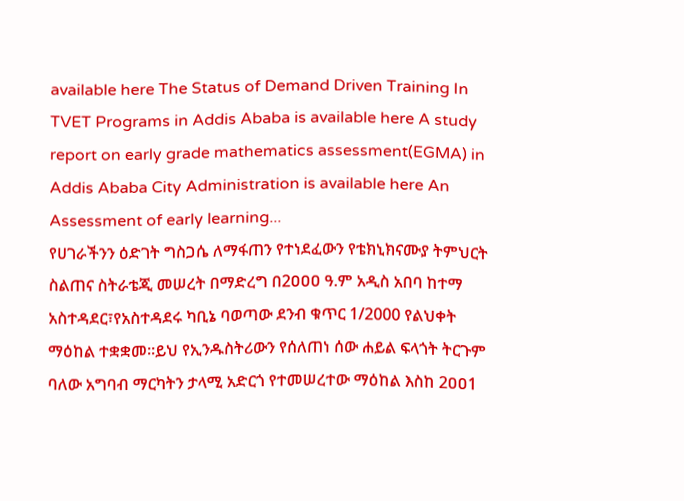available here The Status of Demand Driven Training In TVET Programs in Addis Ababa is available here A study report on early grade mathematics assessment(EGMA) in Addis Ababa City Administration is available here An Assessment of early learning...
የሀገራችንን ዕድገት ግስጋሴ ለማፋጠን የተነደፈውን የቴክኒክናሙያ ትምህርት ስልጠና ስትራቴጂ መሠረት በማድረግ በ2ዐዐዐ ዓ.ም አዲስ አበባ ከተማ አስተዳደር፣የአስተዳደሩ ካቢኔ ባወጣው ደንብ ቁጥር 1/2000 የልህቀት ማዕከል ተቋቋመ፡፡ይህ የኢንዱስትሪውን የሰለጠነ ሰው ሐይል ፍላጎት ትርጉም ባለው አግባብ ማርካትን ታላሚ አድርጎ የተመሠረተው ማዕከል እስከ 2ዐዐ1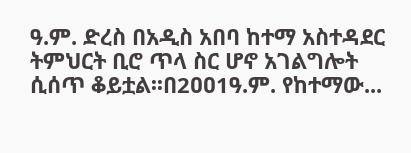ዓ.ም. ድረስ በአዲስ አበባ ከተማ አስተዳደር ትምህርት ቢሮ ጥላ ስር ሆኖ አገልግሎት ሲሰጥ ቆይቷል፡፡በ2ዐዐ1ዓ.ም. የከተማው...